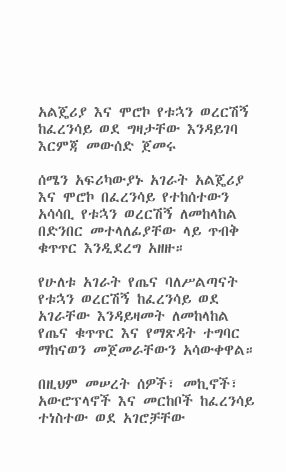አልጄሪያ እና ሞሮኮ የቱኋን ወረርሽኝ ከፈረንሳይ ወደ ግዛታቸው እንዳይገባ እርምጃ መውሰድ ጀመሩ

ሰሜን አፍሪካውያኑ አገራት አልጄሪያ እና ሞሮኮ በፈረንሳይ የተከሰተውን አሳሳቢ የቱኋን ወረርሽኝ ለመከላከል በድንበር መተላለፊያቸው ላይ ጥብቅ ቁጥጥር እንዲደረግ አዘዙ።

የሁለቱ አገራት የጤና ባለሥልጣናት የቱኋን ወረርሽኝ ከፈረንሳይ ወደ አገራቸው እንዳይዛመት ለመከላከል የጤና ቁጥጥር እና የማጽዳት ተግባር ማከናወን መጀመራቸውን አሳውቀዋል።

በዚህም መሠረት ሰዎች፣ መኪኖች፣ አውሮፕላኖች እና መርከቦች ከፈረንሳይ ተነስተው ወደ አገሮቻቸው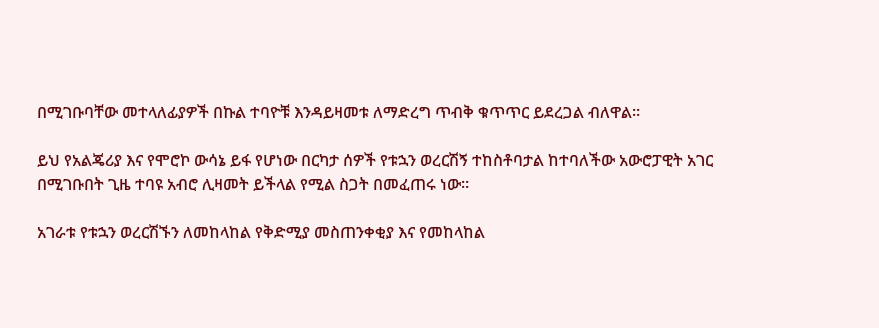በሚገቡባቸው መተላለፊያዎች በኩል ተባዮቹ እንዳይዛመቱ ለማድረግ ጥብቅ ቁጥጥር ይደረጋል ብለዋል።

ይህ የአልጄሪያ እና የሞሮኮ ውሳኔ ይፋ የሆነው በርካታ ሰዎች የቱኋን ወረርሽኝ ተከስቶባታል ከተባለችው አውሮፓዊት አገር በሚገቡበት ጊዜ ተባዩ አብሮ ሊዛመት ይችላል የሚል ስጋት በመፈጠሩ ነው።

አገራቱ የቱኋን ወረርሽኙን ለመከላከል የቅድሚያ መስጠንቀቂያ እና የመከላከል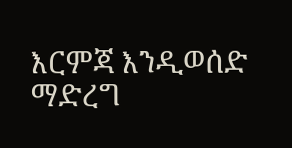እርምጃ እንዲወሰድ ማድረግ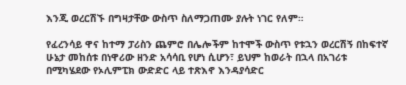እንጂ ወረርሽኙ በግዛታቸው ውስጥ ስለማጋጠሙ ያሉት ነገር የለም።

የፈረንሳይ ዋና ከተማ ፓሪስን ጨምሮ በሌሎችም ከተሞች ውስጥ የቱኋን ወረርሽኝ በከፍተኛ ሁኔታ መከሰቱ በነዋሪው ዘንድ አሳሳቢ የሆነ ሲሆን፣ ይህም ከወራት በኋላ በአገሪቱ በሚካሄደው የኦሊምፒክ ውድድር ላይ ተጽእኖ እንዳያሳድር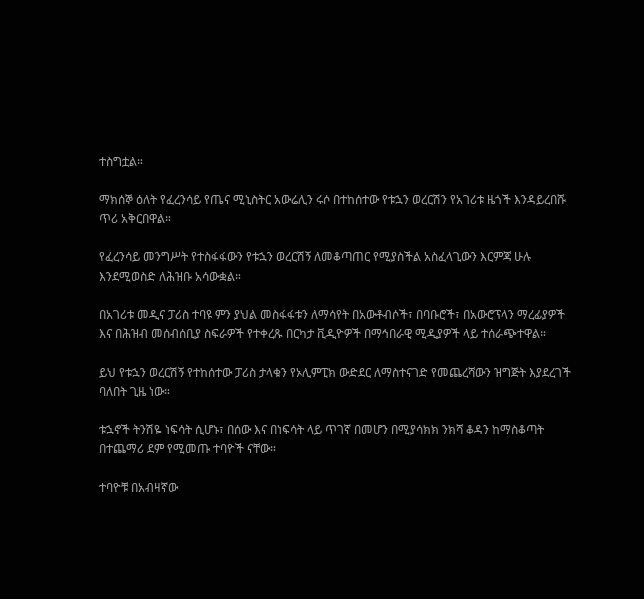ተስግቷል።

ማክሰኞ ዕለት የፈረንሳይ የጤና ሚኒስትር አውሬሊን ሩሶ በተከሰተው የቱኋን ወረርሽን የአገሪቱ ዜጎች እንዳይረበሹ ጥሪ አቅርበዋል።

የፈረንሳይ መንግሥት የተስፋፋውን የቱኋን ወረርሽኝ ለመቆጣጠር የሚያስችል አስፈላጊውን እርምጃ ሁሉ እንደሚወስድ ለሕዝቡ አሳውቋል።

በአገሪቱ መዲና ፓሪስ ተባዩ ምን ያህል መስፋፋቱን ለማሳየት በአውቶብሶች፣ በባቡሮች፣ በአውሮፕላን ማረፊያዎች እና በሕዝብ መሰብሰቢያ ስፍራዎች የተቀረጹ በርካታ ቪዲዮዎች በማኅበራዊ ሚዲያዎች ላይ ተሰራጭተዋል።

ይህ የቱኋን ወረርሽኝ የተከሰተው ፓሪስ ታላቁን የኦሊምፒክ ውድደር ለማስተናገድ የመጨረሻውን ዝግጅት እያደረገች ባለበት ጊዜ ነው።

ቱኋኖች ትንሽዬ ነፍሳት ሲሆኑ፣ በሰው እና በነፍሳት ላይ ጥገኛ በመሆን በሚያሳክክ ንክሻ ቆዳን ከማስቆጣት በተጨማሪ ደም የሚመጡ ተባዮች ናቸው።

ተባዮቹ በአብዛኛው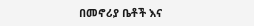በመኖሪያ ቤቶች እና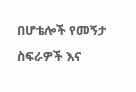በሆቴሎች የመኝታ ስፍራዎች እና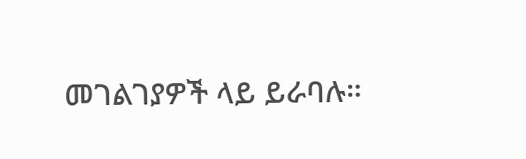መገልገያዎች ላይ ይራባሉ።